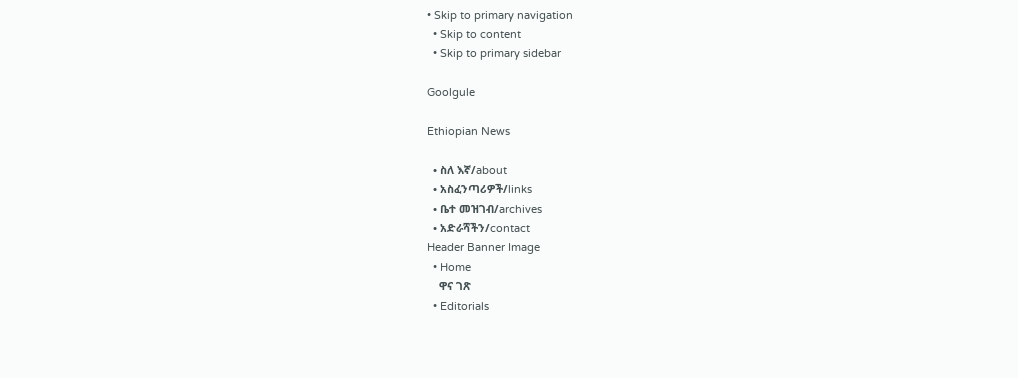• Skip to primary navigation
  • Skip to content
  • Skip to primary sidebar

Goolgule

Ethiopian News

  • ስለ እኛ/about
  • አስፈንጣሪዎች/links
  • ቤተ መዝገብ/archives
  • አድራሻችን/contact
Header Banner Image
  • Home
    ዋና ገጽ
  • Editorials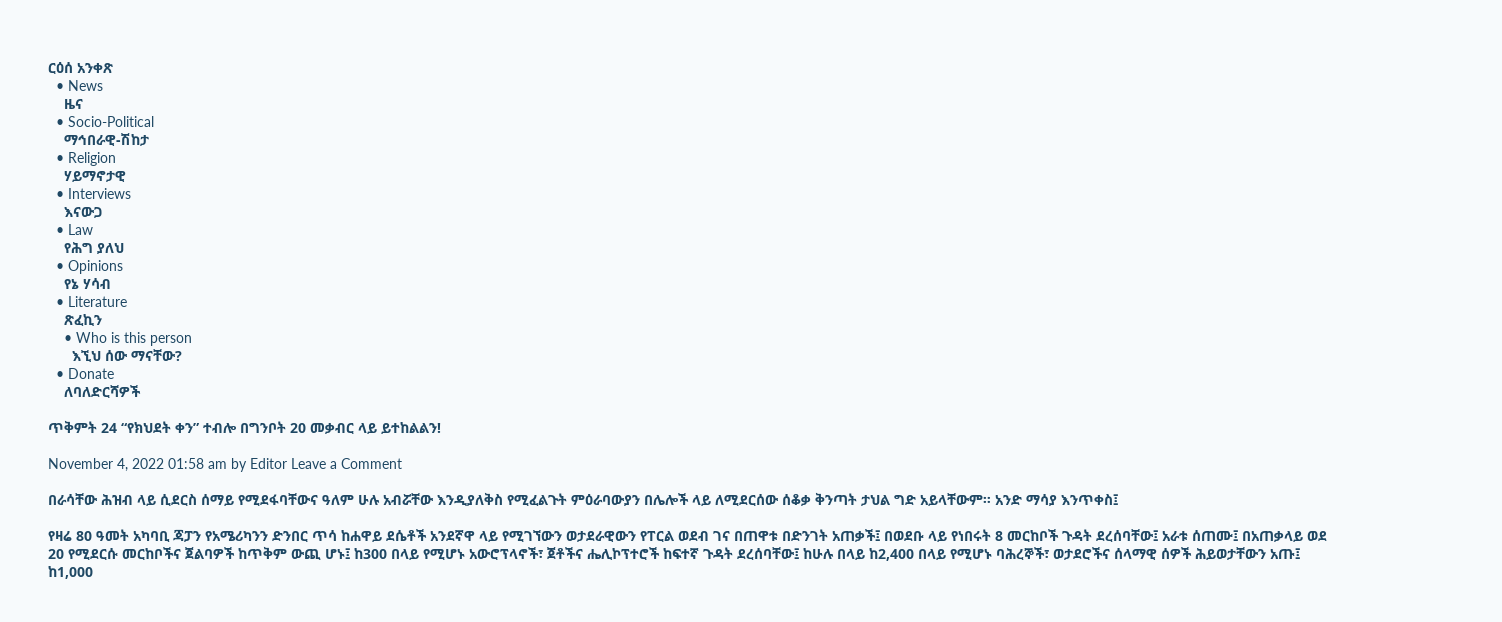ርዕሰ አንቀጽ
  • News
    ዜና
  • Socio-Political
    ማኅበራዊ-ሽከታ
  • Religion
    ሃይማኖታዊ
  • Interviews
    እናውጋ
  • Law
    የሕግ ያለህ
  • Opinions
    የኔ ሃሳብ
  • Literature
    ጽፈኪን
    • Who is this person
      እኚህ ሰው ማናቸው?
  • Donate
    ለባለድርሻዎች

ጥቅምት 24 “የክህደት ቀን” ተብሎ በግንቦት 20 መቃብር ላይ ይተከልልን!

November 4, 2022 01:58 am by Editor Leave a Comment

በራሳቸው ሕዝብ ላይ ሲደርስ ሰማይ የሚደፋባቸውና ዓለም ሁሉ አብሯቸው እንዲያለቅስ የሚፈልጉት ምዕራባውያን በሌሎች ላይ ለሚደርሰው ሰቆቃ ቅንጣት ታህል ግድ አይላቸውም። አንድ ማሳያ እንጥቀስ፤

የዛሬ 80 ዓመት አካባቢ ጃፓን የአሜሪካንን ድንበር ጥሳ ከሐዋይ ደሴቶች አንደኛዋ ላይ የሚገኘውን ወታደራዊውን የፐርል ወደብ ገና በጠዋቱ በድንገት አጠቃች፤ በወደቡ ላይ የነበሩት 8 መርከቦች ጉዳት ደረሰባቸው፤ አራቱ ሰጠሙ፤ በአጠቃላይ ወደ 20 የሚደርሱ መርከቦችና ጀልባዎች ከጥቅም ውጪ ሆኑ፤ ከ300 በላይ የሚሆኑ አውሮፕላኖች፣ ጀቶችና ሔሊኮፕተሮች ከፍተኛ ጉዳት ደረሰባቸው፤ ከሁሉ በላይ ከ2,400 በላይ የሚሆኑ ባሕረኞች፣ ወታደሮችና ሰላማዊ ሰዎች ሕይወታቸውን አጡ፤ ከ1,000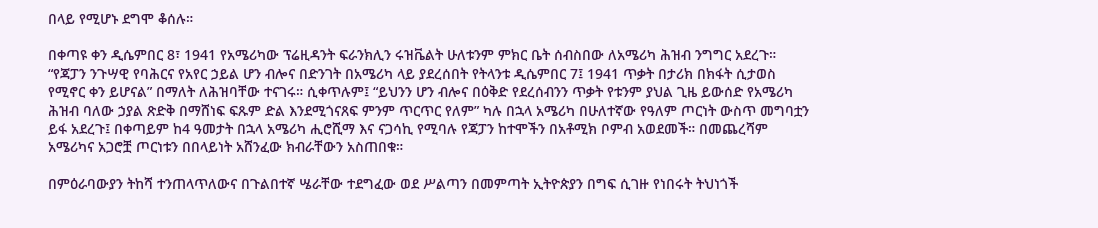በላይ የሚሆኑ ደግሞ ቆሰሉ።

በቀጣዩ ቀን ዲሴምበር 8፣ 1941 የአሜሪካው ፕሬዚዳንት ፍራንክሊን ሩዝቬልት ሁለቱንም ምክር ቤት ሰብስበው ለአሜሪካ ሕዝብ ንግግር አደረጉ። “የጃፓን ንጉሣዊ የባሕርና የአየር ኃይል ሆን ብሎና በድንገት በአሜሪካ ላይ ያደረሰበት የትላንቱ ዲሴምበር 7፤ 1941 ጥቃት በታሪክ በክፋት ሲታወስ የሚኖር ቀን ይሆናል” በማለት ለሕዝባቸው ተናገሩ። ሲቀጥሉም፤ “ይህንን ሆን ብሎና በዕቅድ የደረሰብንን ጥቃት የቱንም ያህል ጊዜ ይውሰድ የአሜሪካ ሕዝብ ባለው ኃያል ጽድቅ በማሸነፍ ፍጹም ድል እንደሚጎናጸፍ ምንም ጥርጥር የለም” ካሉ በኋላ አሜሪካ በሁለተኛው የዓለም ጦርነት ውስጥ መግባቷን ይፋ አደረጉ፤ በቀጣይም ከ4 ዓመታት በኋላ አሜሪካ ሒሮሺማ እና ናጋሳኪ የሚባሉ የጃፓን ከተሞችን በአቶሚክ ቦምብ አወደመች። በመጨረሻም አሜሪካና አጋሮቿ ጦርነቱን በበላይነት አሸንፈው ክብራቸውን አስጠበቁ።

በምዕራባውያን ትከሻ ተንጠላጥለውና በጉልበተኛ ሤራቸው ተደግፈው ወደ ሥልጣን በመምጣት ኢትዮጵያን በግፍ ሲገዙ የነበሩት ትህነጎች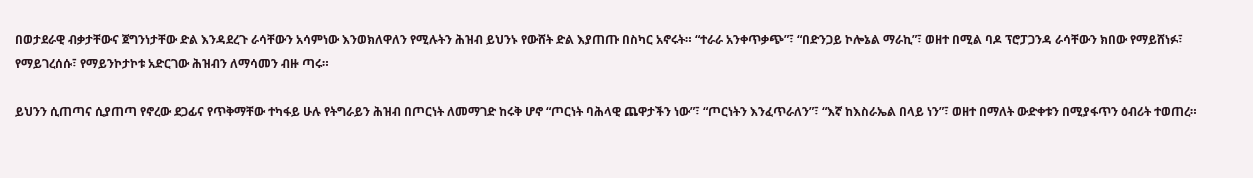በወታደራዊ ብቃታቸውና ጀግንነታቸው ድል እንዳደረጉ ራሳቸውን አሳምነው እንወክለዋለን የሚሉትን ሕዝብ ይህንኑ የውሸት ድል እያጠጡ በስካር አኖሩት። “ተራራ አንቀጥቃጭ”፣ “በድንጋይ ኮሎኔል ማራኪ”፣ ወዘተ በሚል ባዶ ፕሮፓጋንዳ ራሳቸውን ክበው የማይሸነፉ፣ የማይገረሰሱ፣ የማይንኮታኮቱ አድርገው ሕዝብን ለማሳመን ብዙ ጣሩ።

ይህንን ሲጠጣና ሲያጠጣ የኖረው ደጋፊና የጥቅማቸው ተካፋይ ሁሉ የትግራይን ሕዝብ በጦርነት ለመማገድ ከሩቅ ሆኖ “ጦርነት ባሕላዊ ጨዋታችን ነው”፣ “ጦርነትን እንፈጥራለን”፣ “እኛ ከእስራኤል በላይ ነን”፣ ወዘተ በማለት ውድቀቱን በሚያፋጥን ዕብሪት ተወጠረ።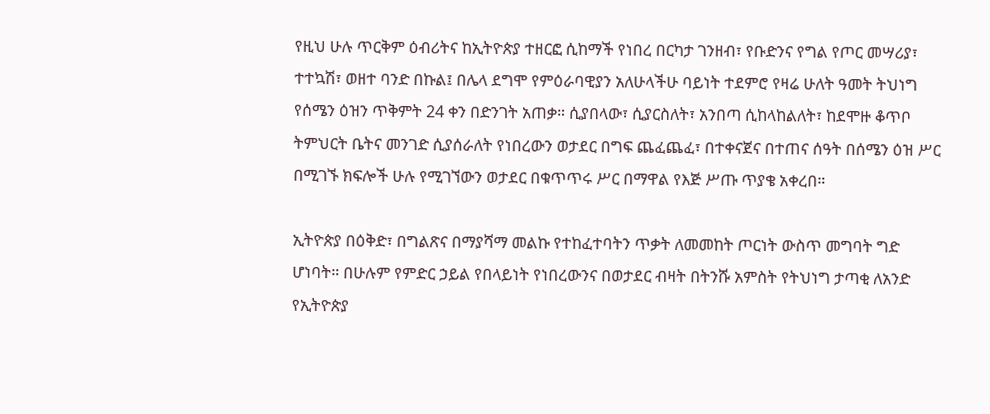የዚህ ሁሉ ጥርቅም ዕብሪትና ከኢትዮጵያ ተዘርፎ ሲከማች የነበረ በርካታ ገንዘብ፣ የቡድንና የግል የጦር መሣሪያ፣ ተተኳሽ፣ ወዘተ ባንድ በኩል፤ በሌላ ደግሞ የምዕራባዊያን አለሁላችሁ ባይነት ተደምሮ የዛሬ ሁለት ዓመት ትህነግ የሰሜን ዕዝን ጥቅምት 24 ቀን በድንገት አጠቃ። ሲያበላው፣ ሲያርስለት፣ አንበጣ ሲከላከልለት፣ ከደሞዙ ቆጥቦ ትምህርት ቤትና መንገድ ሲያሰራለት የነበረውን ወታደር በግፍ ጨፈጨፈ፣ በተቀናጀና በተጠና ሰዓት በሰሜን ዕዝ ሥር በሚገኙ ክፍሎች ሁሉ የሚገኘውን ወታደር በቁጥጥሩ ሥር በማዋል የእጅ ሥጡ ጥያቄ አቀረበ።

ኢትዮጵያ በዕቅድ፣ በግልጽና በማያሻማ መልኩ የተከፈተባትን ጥቃት ለመመከት ጦርነት ውስጥ መግባት ግድ ሆነባት። በሁሉም የምድር ኃይል የበላይነት የነበረውንና በወታደር ብዛት በትንሹ አምስት የትህነግ ታጣቂ ለአንድ የኢትዮጵያ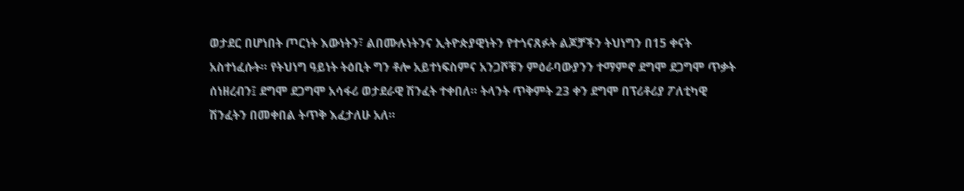ወታደር በሆነበት ጦርነት እውነትን፣ ልበሙሉነትንና ኢትዮጵያዊነትን የተጎናጸፉት ልጆቻችን ትህነግን በ15 ቀናት አስተነፈሱት። የትህነግ ዓይነት ትዕቢት ግን ቶሎ አይተነፍስምና አንጋሾቹን ምዕራባውያንን ተማምኖ ደግሞ ደጋግሞ ጥቃት ሰነዘረብን፤ ደግሞ ደጋግሞ አሳፋሪ ወታደራዊ ሽንፈት ተቀበለ። ትላንት ጥቅምት 23 ቀን ደግሞ በፕሪቶሪያ ፖለቲካዊ ሽንፈትን በመቀበል ትጥቅ እፈታለሁ አለ።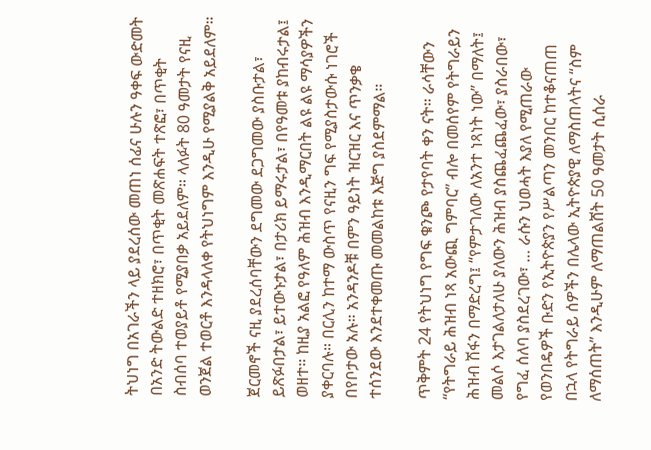ትህነግ በአገራችን ላይ ያደረሰው መጠነ ሰፊና ሁሉን ዓቀፍ ውድመት በአንድ ትውልድ ተዘክሮ፣ በጥቂት መጽሐፍት ተጽፎ፣ በጥቂት ስብሰባ ተወያይቶ የሚያበቃ አይደለም። ላለፉት 80 ዓመታት የናዚ ወንጀል ተወርቶ እንዳላለቀ የትህነግም እንዲሁ የሚያልቅ አይደለም።

ጀርመኖች ናዚ ያደረሰባቸውን ደግመው ደጋግመው ያስቡታል፣ ይጽፉበታል፣ ይተውኑታል፣ በታሪክ ይማሩታል፣ በየዓመቱ ያከብሩታል፤ ወዘተ። ከዚያ አልፎ የዓለም ሕዝብ እንዲማርበት ልዩ ልዩ ማሳያዎችን ያቀርባሉ። በርሊን ከተማ ውስጥ የናዚን ግፍ የሚያስታውሱ ነገሮች በየቦታው አሉ። አንዳንዶቹ በምን ዓይነት ዝርዝር እና ጥንቃቄ ተሰንደው እንደተቀመጡ መመልከቱ እጅግ ያስደምማል።

ጥቅምት 24 የትህነግ የግፍ ቁንጮ የታየባት ቀን ናት። ራሳቸውን “የትግራይ ሕዝብ ነጻ አውጪ ግምባር” ብሎ በመሰየም የትግራይን ሕዝብ ሽፋን በማድረግ፤ “የምታገለው ለአንተ ነጻነት ነው” በማለት፤ መልሶ እታገልለታለሁ ያለውን ሕዝብ ያስጨፈጨፈው፣ ያስራበው፣ የግፈ ሰለባ ያስደረገው፣ … ራሱን ህወሓት እያለ የሚጠራው የወንበዴዎች ቡድን የኢትዮጵያን የሥልጣን መንበር ከተቆናጠጠ በኋላ የትግራይ ሰዎችን በሌላው ኢትዮጵያዊ ለማስጠላትና “ስም ለማሰጠት” እንዲሁም ለማጠልሸት 50 ዓመታት ሲሰራ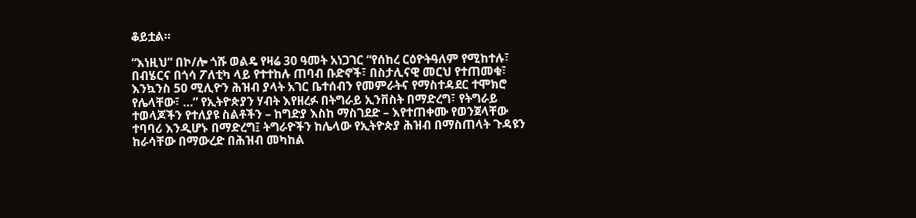ቆይቷል።

“እነዚህ” በኮ/ሎ ጎሹ ወልዴ የዛሬ 30 ዓመት አነጋገር “የሰከረ ርዕዮትዓለም የሚከተሉ፣ በብሄርና በጎሳ ፖለቲካ ላይ የተተከሉ ጠባብ ቡድኖች፣ በስታሊናዊ መርህ የተጠመቁ፣ እንኳንስ 50 ሚሊዮን ሕዝብ ያላት አገር ቤተሰብን የመምራትና የማስተዳደር ተሞክሮ የሌላቸው፣ …” የኢትዮጵያን ሃብት እየዘረፉ በትግራይ ኢንቨስት በማድረግ፣ የትግራይ ተወላጆችን የተለያዩ ስልቶችን – ከግድያ እስከ ማስገደድ – እየተጠቀሙ የወንጀላቸው ተባባሪ እንዲሆኑ በማድረግ፤ ትግራዮችን ከሌላው የኢትዮጵያ ሕዝብ በማስጠላት ጉዳዩን ከራሳቸው በማውረድ በሕዝብ መካከል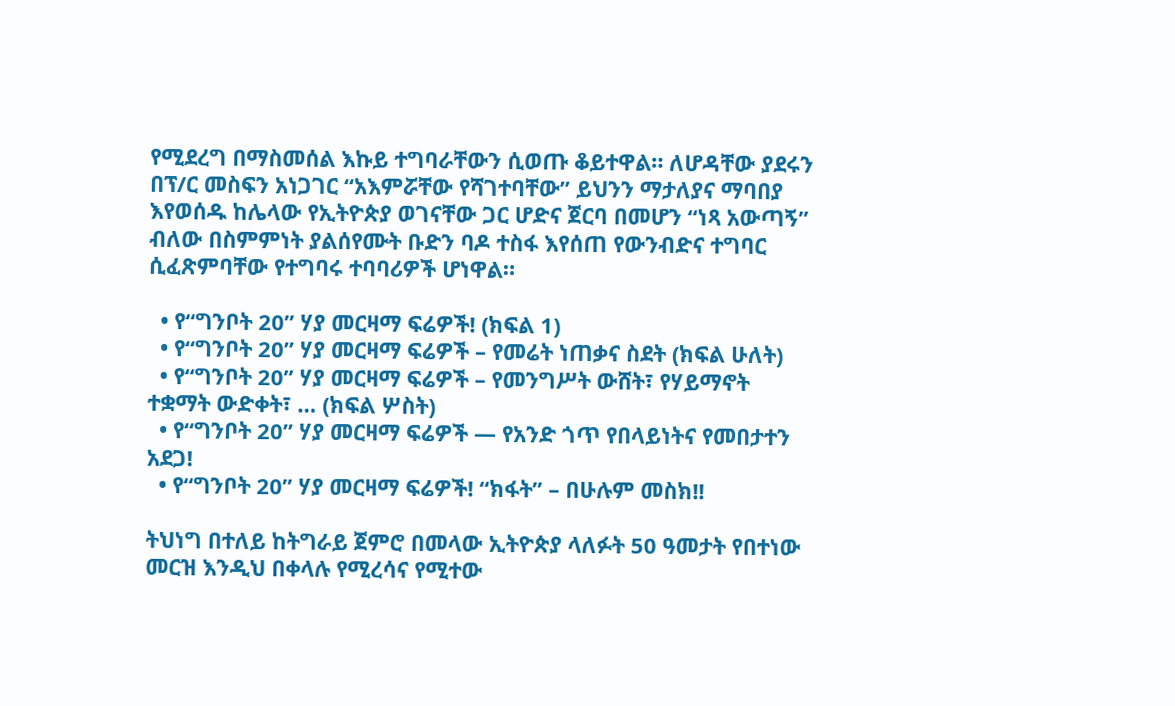የሚደረግ በማስመሰል እኩይ ተግባራቸውን ሲወጡ ቆይተዋል። ለሆዳቸው ያደሩን በፕ/ር መስፍን አነጋገር “አእምሯቸው የሻገተባቸው” ይህንን ማታለያና ማባበያ እየወሰዱ ከሌላው የኢትዮጵያ ወገናቸው ጋር ሆድና ጀርባ በመሆን “ነጻ አውጣኝ” ብለው በስምምነት ያልሰየሙት ቡድን ባዶ ተስፋ እየሰጠ የውንብድና ተግባር ሲፈጽምባቸው የተግባሩ ተባባሪዎች ሆነዋል።

  • የ“ግንቦት 20” ሃያ መርዛማ ፍሬዎች! (ክፍል 1)
  • የ“ግንቦት 20” ሃያ መርዛማ ፍሬዎች – የመሬት ነጠቃና ስደት (ክፍል ሁለት)
  • የ“ግንቦት 20” ሃያ መርዛማ ፍሬዎች – የመንግሥት ውሸት፣ የሃይማኖት ተቋማት ውድቀት፣ … (ክፍል ሦስት)
  • የ“ግንቦት 20” ሃያ መርዛማ ፍሬዎች — የአንድ ጎጥ የበላይነትና የመበታተን አደጋ!
  • የ“ግንቦት 20” ሃያ መርዛማ ፍሬዎች! “ክፋት” – በሁሉም መስክ!!

ትህነግ በተለይ ከትግራይ ጀምሮ በመላው ኢትዮጵያ ላለፉት 50 ዓመታት የበተነው መርዝ እንዲህ በቀላሉ የሚረሳና የሚተው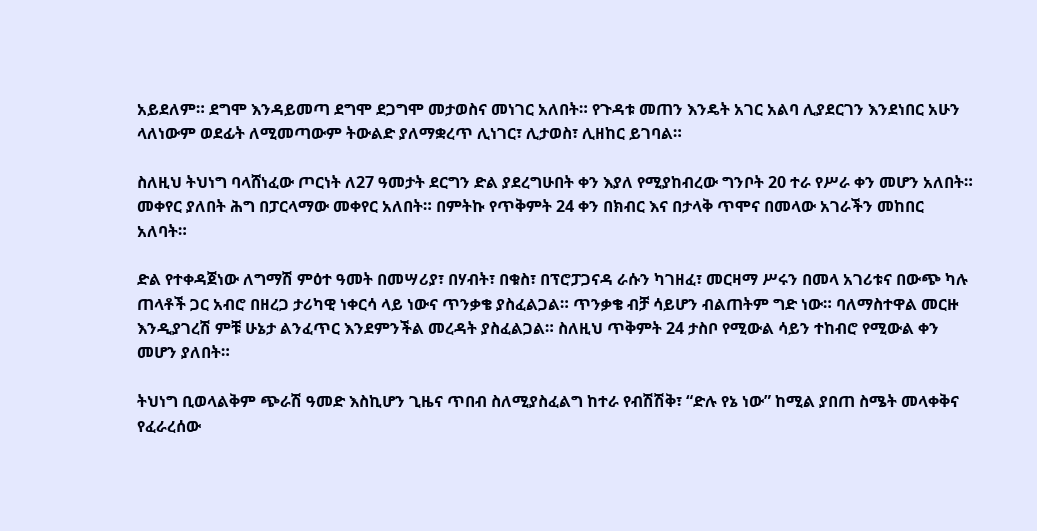አይደለም። ደግሞ እንዳይመጣ ደግሞ ደጋግሞ መታወስና መነገር አለበት። የጉዳቱ መጠን እንዴት አገር አልባ ሊያደርገን እንደነበር አሁን ላለነውም ወደፊት ለሚመጣውም ትውልድ ያለማቋረጥ ሊነገር፣ ሊታወስ፣ ሊዘከር ይገባል።

ስለዚህ ትህነግ ባላሸነፈው ጦርነት ለ27 ዓመታት ደርግን ድል ያደረግሁበት ቀን እያለ የሚያከብረው ግንቦት 20 ተራ የሥራ ቀን መሆን አለበት። መቀየር ያለበት ሕግ በፓርላማው መቀየር አለበት። በምትኩ የጥቅምት 24 ቀን በክብር እና በታላቅ ጥሞና በመላው አገራችን መከበር አለባት።

ድል የተቀዳጀነው ለግማሽ ምዕተ ዓመት በመሣሪያ፣ በሃብት፣ በቁስ፣ በፕሮፓጋናዳ ራሱን ካገዘፈ፣ መርዛማ ሥሩን በመላ አገሪቱና በውጭ ካሉ ጠላቶች ጋር አብሮ በዘረጋ ታሪካዊ ነቀርሳ ላይ ነውና ጥንቃቄ ያስፈልጋል። ጥንቃቄ ብቻ ሳይሆን ብልጠትም ግድ ነው። ባለማስተዋል መርዙ እንዲያገረሽ ምቹ ሁኔታ ልንፈጥር እንደምንችል መረዳት ያስፈልጋል። ስለዚህ ጥቅምት 24 ታስቦ የሚውል ሳይን ተከብሮ የሚውል ቀን መሆን ያለበት።

ትህነግ ቢወላልቅም ጭራሽ ዓመድ እስኪሆን ጊዜና ጥበብ ስለሚያስፈልግ ከተራ የብሽሽቅ፣ “ድሉ የኔ ነው” ከሚል ያበጠ ስሜት መላቀቅና የፈራረሰው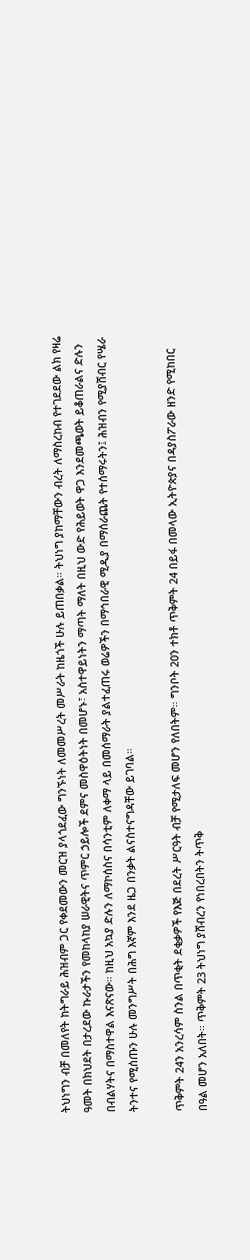ትህነግን ብቻ በመለየት ከትግራይ ሕዝብም ጋር የቀደመውን መርዝ ያላጎደፈው ግንኙነት ለመመሥረት መሥራት ከዜጎች ሁሉ ይጠበቃል። ትህነግ ያከማቸውን ብረት ለማስረከብ የተገደደው ልክ የዛሬ ዓመት በክህደት በታረደው ኩራታችን የመከላከያ ሠራዊትና ጥምር ኃይሎች ደምና መስዋዕትነት በመሆኑ፣ አስተዋይነትን ማጣት ማለት በዚህ ውድ የሕይወት ዋጋ እንደመጫወት ይቆጠራልና ድሉን በብልሃትና በማስተዋል እናጽናው። ከዚህ አኳያ ድሉን ለማኮሰስና በሳንቲም ለቀማ ላይ በመሰማራት ያልተፈጠሩ ወሬዎችን በማኅበራዊ ሚዲያ በማሰራጨት የተሰማሩትን፤ ሕዝብን የሚያሸብር የሤራ ትንተና የሚሰጡን ሁሉ መንግሥት በሕግ እኛም እንደ ዜጋ በንቃት ልናስተናግዳቸው ይገባል።

ጥቅምት 24ን አንረሳም ስንል በጥቂት ደቂቃዎች የእጅ በደረት ሥርዓት ብቻ የሚታለፍ መሆን የለበትም። ግንቦት 20ን ተክቶ ጥቅምት 24 በይፋ በመላው ኢትዮጵያና በዳያስፖራው ዘንድ የሚከበር በዓል መሆን አለበት። ጥቅምት 23 ትህነግ ያሸብረን የነበረበትን ትጥቅ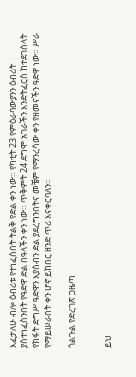እፈታለሁ ብሎ ዕብሪቱ የተነፈሰበት ትልቅ የድል ቀን ነው። የካቲት 23 የምዕራባውያንን ዕብሪት ያስተነፈስንበት የዓድዋ ድል በዓላችን ቀን ነው። ጥቅምት 24 ደግሞ አገራችን እንድትፈርስ ከተደገሰላት የክፋት ድግሥ ዓድዋን እያሰብን ድል ያደረግንበትና መቼም የማንረሳው ቀን የዘመናችን ዓድዋ ነው። ሥራ የማይሠራበት ቀን ሆኖ ይከበር ዘንድ ጥሪ እናቀርባለን።

ጎልጉል የድረገጽ ጋዜጣ


ይህ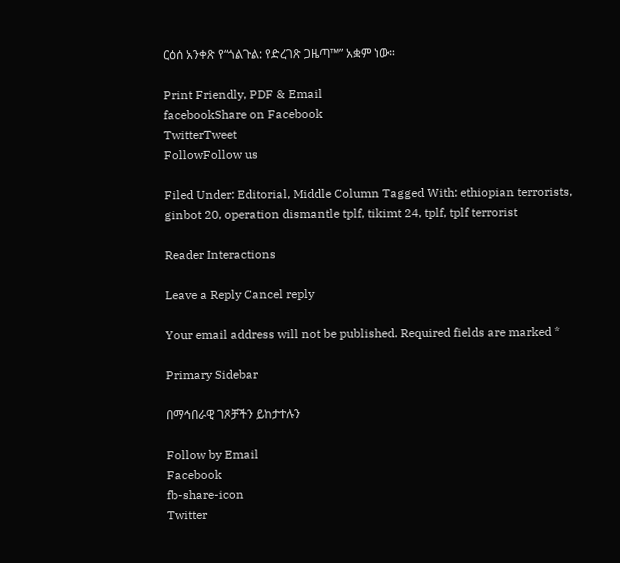ርዕሰ አንቀጽ የ“ጎልጉል: የድረገጽ ጋዜጣ™” አቋም ነው።

Print Friendly, PDF & Email
facebookShare on Facebook
TwitterTweet
FollowFollow us

Filed Under: Editorial, Middle Column Tagged With: ethiopian terrorists, ginbot 20, operation dismantle tplf, tikimt 24, tplf, tplf terrorist

Reader Interactions

Leave a Reply Cancel reply

Your email address will not be published. Required fields are marked *

Primary Sidebar

በማኅበራዊ ገጾቻችን ይከታተሉን

Follow by Email
Facebook
fb-share-icon
Twitter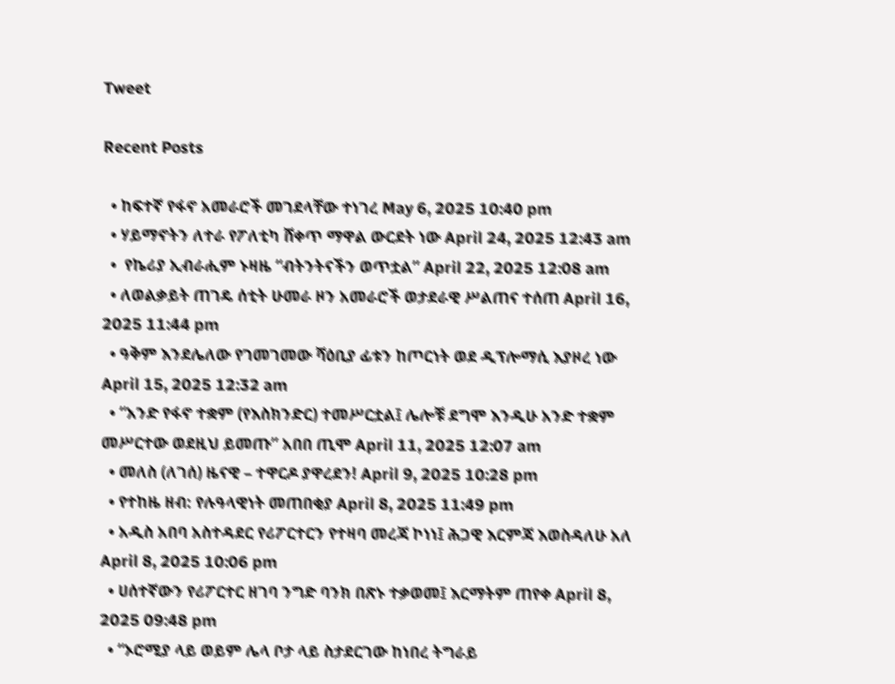Tweet

Recent Posts

  • ከፍተኛ የፋኖ አመራሮች መገደላቸው ተነገረ May 6, 2025 10:40 pm
  • ሃይማኖትን ለተራ የፖለቲካ ሸቀጥ ማዋል ውርደት ነው April 24, 2025 12:43 am
  •  የኬሪያ ኢብራሒም ኑዛዜ “ብትንትናችን ወጥቷል” April 22, 2025 12:08 am
  • ለወልቃይት ጠገዴ ሰቲት ሁመራ ዞን አመራሮች ወታደራዊ ሥልጠና ተሰጠ April 16, 2025 11:44 pm
  • ዓቅም እንደሌለው የገመገመው ሻዕቢያ ፊቱን ከጦርነት ወደ ዲፕሎማሲ እያዞረ ነው   April 15, 2025 12:32 am
  • “አንድ የፋኖ ተቋም (የእስክንድር) ተመሥርቷል፤ ሌሎቹ ደግሞ እንዲሁ አንድ ተቋም መሥርተው ወደዚህ ይመጡ” አበበ ጢሞ April 11, 2025 12:07 am
  • መለስ (ለገሰ) ዜናዊ – ተዋርዶ ያዋረደን! April 9, 2025 10:28 pm
  • የተከዜ ዘብ: የሉዓላዊነት መጠበቂያ April 8, 2025 11:49 pm
  • አዲስ አበባ አስተዳደር የሪፖርተርን የተዛባ መረጃ ኮነነ፤ ሕጋዊ እርምጃ እወስዳለሁ አለ April 8, 2025 10:06 pm
  • ሀሰተኛውን የሪፖርተር ዘገባ ንግድ ባንክ በጽኑ ተቃወመ፤ እርማትም ጠየቀ April 8, 2025 09:48 pm
  • “ኦሮሚያ ላይ ወይም ሌላ ቦታ ላይ ስታደርገው ከነበረ ትግራይ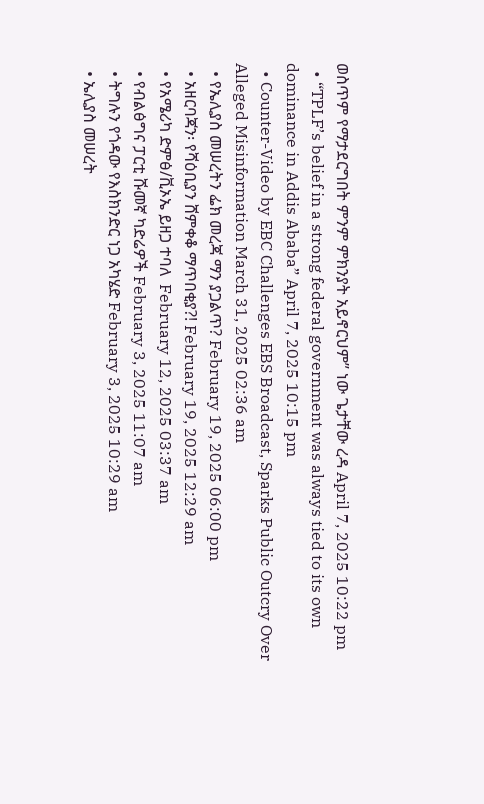ወስጥም የማታደርግበት ምንም ምክንያት አይኖርህም” ነው ጌታቸው ረዳ April 7, 2025 10:22 pm
  • “TPLF’s belief in a strong federal government was always tied to its own dominance in Addis Ababa” April 7, 2025 10:15 pm
  • Counter-Video by EBC Challenges EBS Broadcast, Sparks Public Outcry Over Alleged Misinformation March 31, 2025 02:36 am
  • የኤሊያስ መሠረትን ፌክ መረጃ ማን ያጋልጥ? February 19, 2025 06:00 pm
  • አዘርባጃን፡ የሻዕቢያን ሸምቀቆ ማጥበቂያ?! February 19, 2025 12:29 am
  • የአሜሪካ ድምፅ/ቪኦኤ ይዘጋ ተባለ  February 12, 2025 03:37 am
  • የብልፅግና ፓርቲ ሹመኛ ካድሬዎች February 3, 2025 11:07 am
  • ትግሉን የጎዳው የእስክንድር ነጋ አካሄድ February 3, 2025 10:29 am
  • ኤሊያስ መሠረት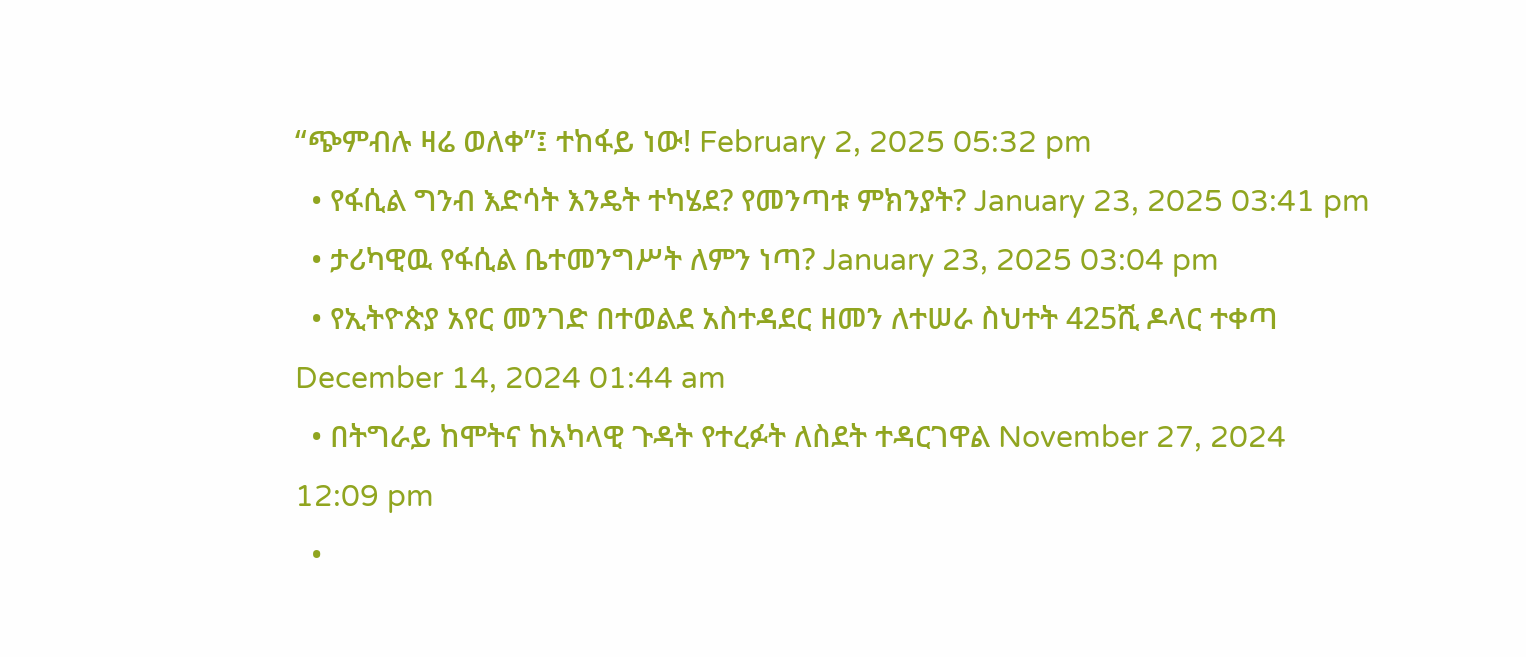“ጭምብሉ ዛሬ ወለቀ”፤ ተከፋይ ነው! February 2, 2025 05:32 pm
  • የፋሲል ግንብ እድሳት እንዴት ተካሄደ? የመንጣቱ ምክንያት? January 23, 2025 03:41 pm
  • ታሪካዊዉ የፋሲል ቤተመንግሥት ለምን ነጣ? January 23, 2025 03:04 pm
  • የኢትዮጵያ አየር መንገድ በተወልደ አስተዳደር ዘመን ለተሠራ ስህተት 425ሺ ዶላር ተቀጣ December 14, 2024 01:44 am
  • በትግራይ ከሞትና ከአካላዊ ጉዳት የተረፉት ለስደት ተዳርገዋል November 27, 2024 12:09 pm
  •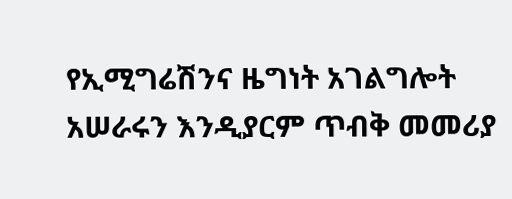የኢሚግሬሽንና ዜግነት አገልግሎት አሠራሩን እንዲያርም ጥብቅ መመሪያ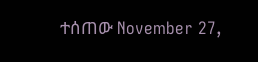ተሰጠው November 27,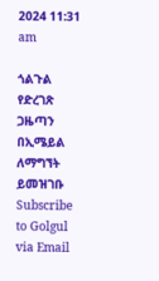2024 11:31 am

ጎልጉል የድረገጽ ጋዜጣን በኢሜይል ለማግኘት ይመዝገቡ Subscribe to Golgul via Email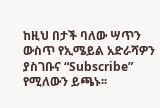ከዚህ በታች ባለው ሣጥን ውስጥ የኢሜይል አድራሻዎን ያስገቡና “Subscribe” የሚለውን ይጫኑ፡፡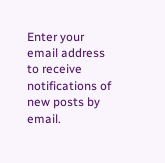Enter your email address to receive notifications of new posts by email.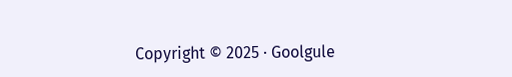Copyright © 2025 · Goolgule